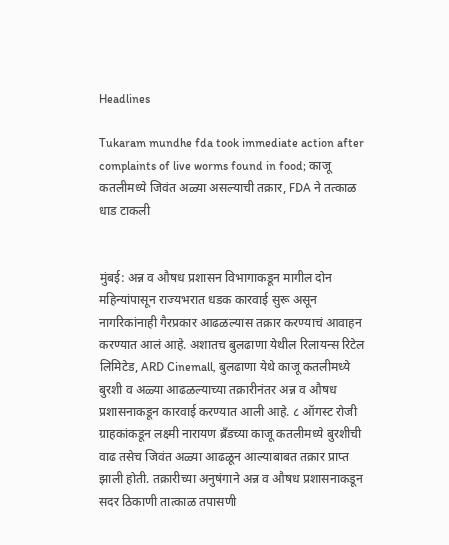Headlines

Tukaram mundhe fda took immediate action after complaints of live worms found in food; काजू कतलीमध्ये जिवंत अळ्या असल्याची तक्रार, FDA ने तत्काळ धाड टाकली


मुंबई: अन्न व औषध प्रशासन विभागाकडून मागील दोन महिन्यांपासून राज्यभरात धडक कारवाई सुरू असून नागरिकांनाही गैरप्रकार आढळल्यास तक्रार करण्याचं आवाहन करण्यात आलं आहे. अशातच बुलढाणा येथील रिलायन्स रिटेल लिमिटेड, ARD Cinemall, बुलढाणा येथे काजू कतलीमध्ये बुरशी व अळ्या आढळल्याच्या तक्रारीनंतर अन्न व औषध प्रशासनाकडून कारवाई करण्यात आली आहे. ८ ऑगस्ट रोजी ग्राहकांकडून लक्ष्मी नारायण ब्रँडच्या काजू कतलीमध्ये बुरशीची वाढ तसेच जिवंत अळ्या आढळून आल्याबाबत तक्रार प्राप्त झाली होती. तक्रारीच्या अनुषंगाने अन्न व औषध प्रशासनाकडून सदर ठिकाणी तात्काळ तपासणी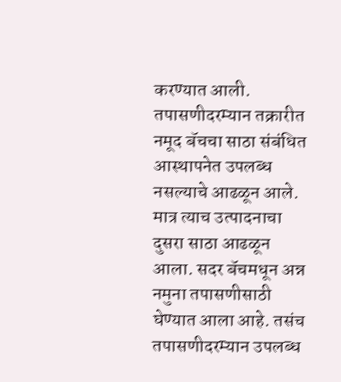करण्यात आली. तपासणीदरम्यान तक्रारीत नमूद बॅचचा साठा संबंधित आस्थापनेत उपलब्ध नसल्याचे आढळून आले. मात्र त्याच उत्पादनाचा दुसरा साठा आढळून आला. सदर बॅचमधून अन्न नमुना तपासणीसाठी घेण्यात आला आहे. तसंच तपासणीदरम्यान उपलब्ध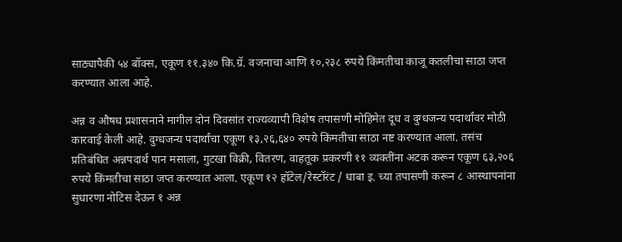साठ्यापैकी ५४ बॉक्स, एकूण ११.३४० कि.ग्रॅ. वजनाचा आणि १०,२३८ रुपये किंमतीचा काजू कतलीचा साठा जप्त करण्यात आला आहे.

अन्न व औषध प्रशासनाने मागील दोन दिवसांत राज्यव्यापी विशेष तपासणी मोहिमेत दूध व दुग्धजन्य पदार्थांवर मोठी कारवाई केली आहे. दुग्धजन्य पदार्थांचा एकूण १३,२६,६४० रुपये किंमतीचा साठा नष्ट करण्यात आला. तसंच प्रतिबंधित अन्नपदार्थ पान मसाला, गुटखा विक्री, वितरण, वाहतूक प्रकरणी ११ व्यक्तींना अटक करून एकूण ६३,२०६ रुपये किंमतीचा साठा जप्त करण्यात आला. एकूण १२ हॉटेल/रेस्टॉरंट / धाबा इ. च्या तपासणी करून ८ आस्थापनांना सुधारणा नोटिस देऊन १ अन्न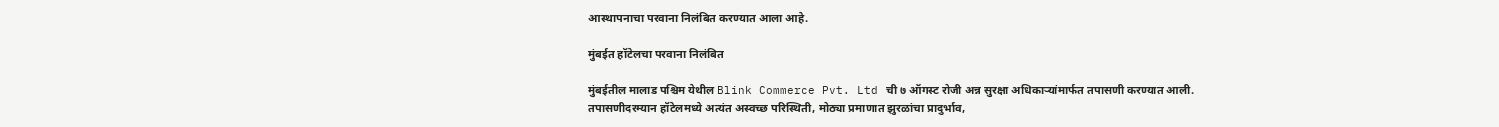आस्थापनाचा परवाना निलंबित करण्यात आला आहे.

मुंबईत हॉटेलचा परवाना निलंबित

मुंबईतील मालाड पश्चिम येथील Blink Commerce Pvt. Ltd ची ७ ऑगस्ट रोजी अन्न सुरक्षा अधिकाऱ्यांमार्फत तपासणी करण्यात आली. तपासणीदरम्यान हॉटेलमध्ये अत्यंत अस्वच्छ परिस्थिती, मोठ्या प्रमाणात झुरळांचा प्रादुर्भाव,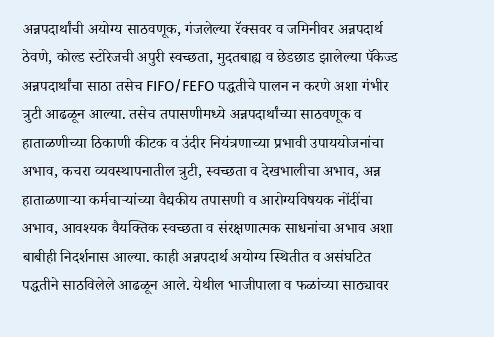अन्नपदार्थांची अयोग्य साठवणूक, गंजलेल्या रॅक्सवर व जमिनीवर अन्नपदार्थ ठेवणे, कोल्ड स्टोरेजची अपुरी स्वच्छता, मुदतबाह्य व छेडछाड झालेल्या पॅकेज्ड अन्नपदार्थांचा साठा तसेच FIFO/FEFO पद्धतीचे पालन न करणे अशा गंभीर त्रुटी आढळून आल्या. तसेच तपासणीमध्ये अन्नपदार्थांच्या साठवणूक व हाताळणीच्या ठिकाणी कीटक व उंदीर नियंत्रणाच्या प्रभावी उपाययोजनांचा अभाव, कचरा व्यवस्थापनातील त्रुटी, स्वच्छता व देखभालीचा अभाव, अन्न हाताळणाऱ्या कर्मचाऱ्यांच्या वैद्यकीय तपासणी व आरोग्यविषयक नोंदींचा अभाव, आवश्यक वैयक्तिक स्वच्छता व संरक्षणात्मक साधनांचा अभाव अशा बाबीही निदर्शनास आल्या. काही अन्नपदार्थ अयोग्य स्थितीत व असंघटित पद्धतीने साठविलेले आढळून आले. येथील भाजीपाला व फळांच्या साठ्यावर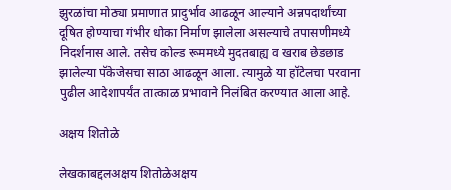झुरळांचा मोठ्या प्रमाणात प्रादुर्भाव आढळून आल्याने अन्नपदार्थांच्या दूषित होण्याचा गंभीर धोका निर्माण झालेला असल्याचे तपासणीमध्ये निदर्शनास आले. तसेच कोल्ड रूममध्ये मुदतबाह्य व खराब छेडछाड झालेल्या पॅकेजेसचा साठा आढळून आला. त्यामुळे या हॉटेलचा परवाना पुढील आदेशापर्यंत तात्काळ प्रभावाने निलंबित करण्यात आला आहे.

अक्षय शितोळे

लेखकाबद्दलअक्षय शितोळेअक्षय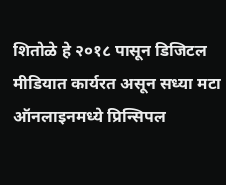शितोळे हे २०१८ पासून डिजिटल मीडियात कार्यरत असून सध्या मटा ऑनलाइनमध्ये प्रिन्सिपल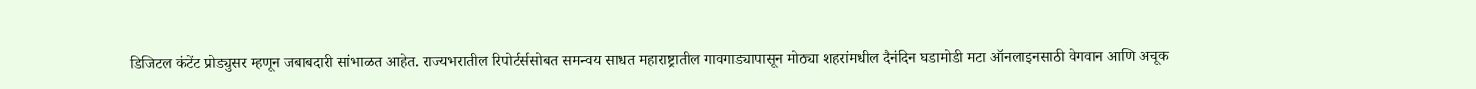डिजिटल कंटेंट प्रोड्युसर म्हणून जबाबदारी सांभाळत आहेत. राज्यभरातील रिपोर्टर्ससोबत समन्वय साधत महाराष्ट्रातील गावगाड्यापासून मोठ्या शहरांमधील दैनंदिन घडामोडी मटा ऑनलाइनसाठी वेगवान आणि अचूक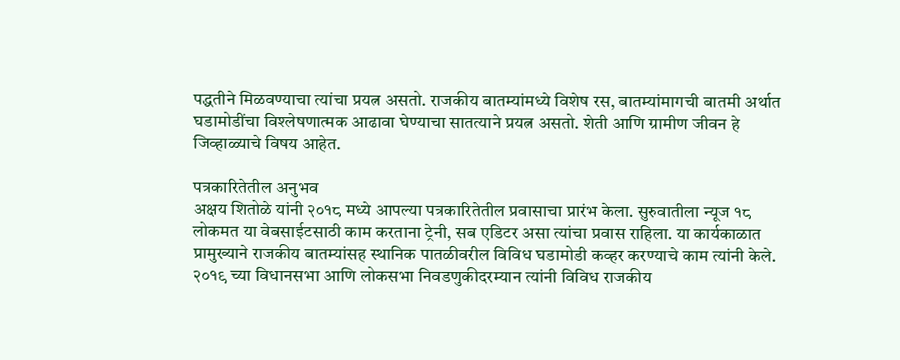पद्धतीने मिळवण्याचा त्यांचा प्रयत्न असतो. राजकीय बातम्यांमध्ये विशेष रस, बातम्यांमागची बातमी अर्थात घडामोडींचा विश्लेषणात्मक आढावा घेण्याचा सातत्याने प्रयत्न असतो. शेती आणि ग्रामीण जीवन हे जिव्हाळ्याचे विषय आहेत.

पत्रकारितेतील अनुभव
अक्षय शितोळे यांनी २०१८ मध्ये आपल्या पत्रकारितेतील प्रवासाचा प्रारंभ केला. सुरुवातीला न्यूज १८ लोकमत या वेबसाईटसाठी काम करताना ट्रेनी, सब एडिटर असा त्यांचा प्रवास राहिला. या कार्यकाळात प्रामुख्याने राजकीय बातम्यांसह स्थानिक पातळीवरील विविध घडामोडी कव्हर करण्याचे काम त्यांनी केले. २०१९ च्या विधानसभा आणि लोकसभा निवडणुकीदरम्यान त्यांनी विविध राजकीय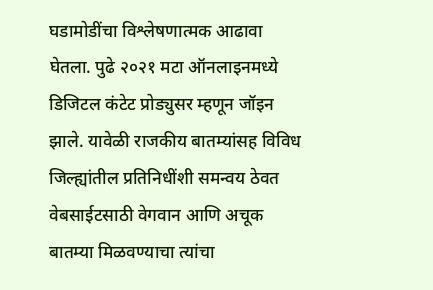घडामोडींचा विश्लेषणात्मक आढावा घेतला. पुढे २०२१ मटा ऑनलाइनमध्ये डिजिटल कंटेट प्रोड्युसर म्हणून जॉइन झाले. यावेळी राजकीय बातम्यांसह विविध जिल्ह्यांतील प्रतिनिधींशी समन्वय ठेवत वेबसाईटसाठी वेगवान आणि अचूक बातम्या मिळवण्याचा त्यांचा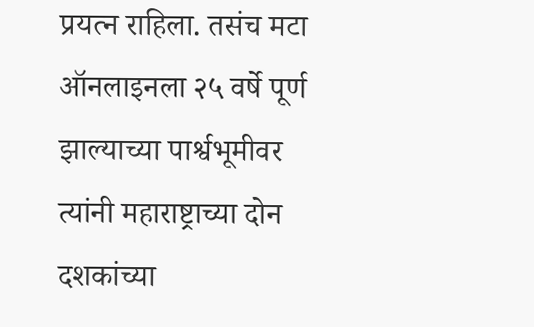प्रयत्न राहिला. तसंच मटा ऑनलाइनला २५ वर्षे पूर्ण झाल्याच्या पार्श्वभूमीवर त्यांनी महाराष्ट्राच्या दोन दशकांच्या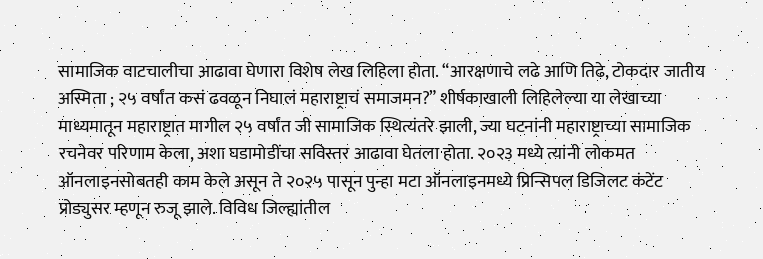सामाजिक वाटचालीचा आढावा घेणारा विशेष लेख लिहिला होता. “आरक्षणाचे लढे आणि तिढे, टोकदार जातीय अस्मिता ; २५ वर्षांत कसं ढवळून निघालं महाराष्ट्राचं समाजमन?” शीर्षकाखाली लिहिलेल्या या लेखाच्या माध्यमातून महाराष्ट्रात मागील २५ वर्षांत जी सामाजिक स्थित्यंतरे झाली, ज्या घटनांनी महाराष्ट्राच्या सामाजिक रचनेवर परिणाम केला, अशा घडामोडींचा सविस्तर आढावा घेतला होता. २०२३ मध्ये त्यांनी लोकमत ऑनलाइनसोबतही काम केले असून ते २०२५ पासून पुन्हा मटा ऑनलाइनमध्ये प्रिन्सिपल डिजिलट कंटेंट प्रोड्युसर म्हणून रुजू झाले. विविध जिल्ह्यांतील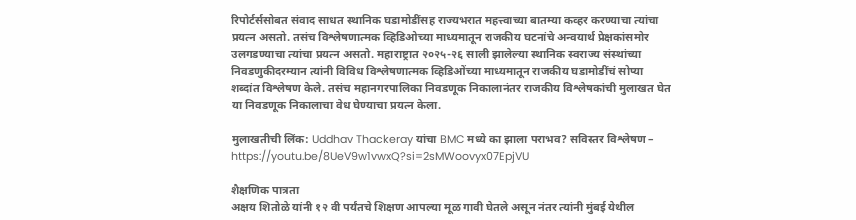रिपोर्टर्ससोबत संवाद साधत स्थानिक घडामोडींसह राज्यभरात महत्त्वाच्या बातम्या कव्हर करण्याचा त्यांचा प्रयत्न असतो. तसंच विश्लेषणात्मक व्हिडिओच्या माध्यमातून राजकीय घटनांचे अन्वयार्थ प्रेक्षकांसमोर उलगडण्याचा त्यांचा प्रयत्न असतो. महाराष्ट्रात २०२५-२६ साली झालेल्या स्थानिक स्वराज्य संस्थांच्या निवडणुकीदरम्यान त्यांनी विविध विश्लेषणात्मक व्हिडिओंच्या माध्यमातून राजकीय घडामोडींचं सोप्या शब्दांत विश्लेषण केले. तसंच महानगरपालिका निवडणूक निकालानंतर राजकीय विश्लेषकांची मुलाखत घेत या निवडणूक निकालाचा वेध घेण्याचा प्रयत्न केला.

मुलाखतीची लिंक: Uddhav Thackeray यांचा BMC मध्ये का झाला पराभव? सविस्तर विश्लेषण – https://youtu.be/8UeV9w1vwxQ?si=2sMWoovyx07EpjVU

शैक्षणिक पात्रता
अक्षय शितोळे यांनी १२ वी पर्यंतचे शिक्षण आपल्या मूळ गावी घेतले असून नंतर त्यांनी मुंबई येथील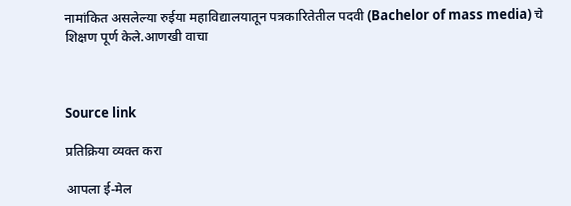नामांकित असलेल्या रुईया महाविद्यालयातून पत्रकारितेतील पदवी (Bachelor of mass media) चे शिक्षण पूर्ण केले.आणखी वाचा



Source link

प्रतिक्रिया व्यक्त करा

आपला ई-मेल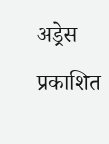अड्रेस प्रकाशित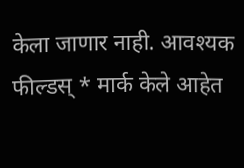केला जाणार नाही. आवश्यक फील्डस् * मार्क केले आहेत